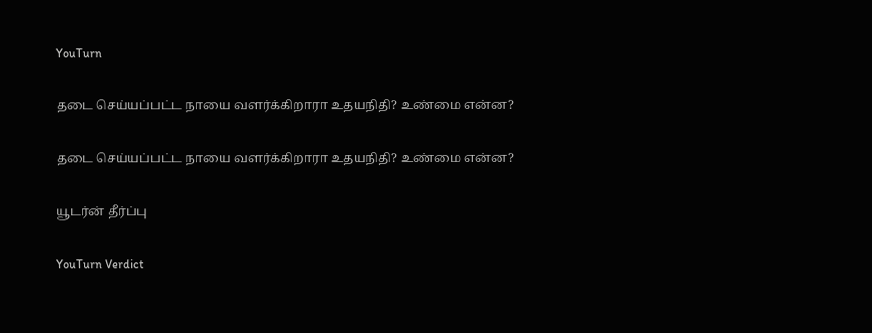YouTurn

தடை செய்யப்பட்ட நாயை வளர்க்கிறாரா உதயநிதி? உண்மை என்ன?

தடை செய்யப்பட்ட நாயை வளர்க்கிறாரா உதயநிதி? உண்மை என்ன?

யூடர்ன் தீர்ப்பு

YouTurn Verdict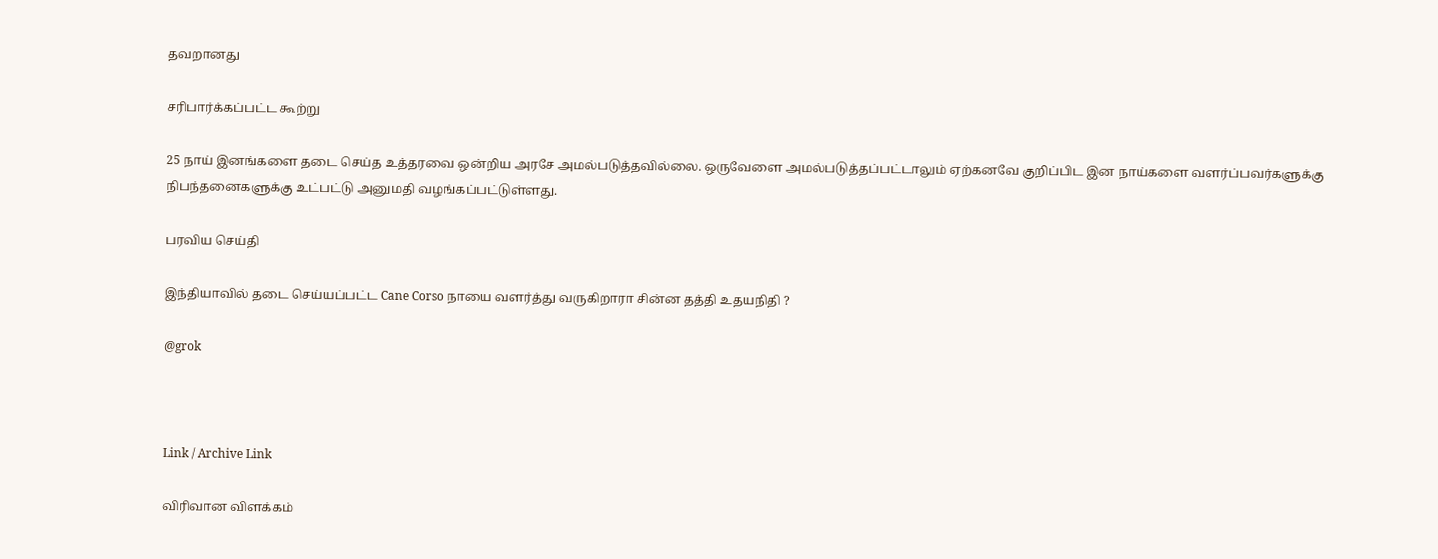தவறானது

சரிபார்க்கப்பட்ட கூற்று

25 நாய் இனங்களை தடை செய்த உத்தரவை ஒன்றிய அரசே அமல்படுத்தவில்லை. ஒருவேளை அமல்படுத்தப்பட்டாலும் ஏற்கனவே குறிப்பிட இன நாய்களை வளர்ப்பவர்களுக்கு நிபந்தனைகளுக்கு உட்பட்டு அனுமதி வழங்கப்பட்டுள்ளது.

பரவிய செய்தி

இந்தியாவில் தடை செய்யப்பட்ட Cane Corso நாயை வளர்த்து வருகிறாரா சின்ன தத்தி உதயநிதி ?

@grok



Link / Archive Link

விரிவான விளக்கம்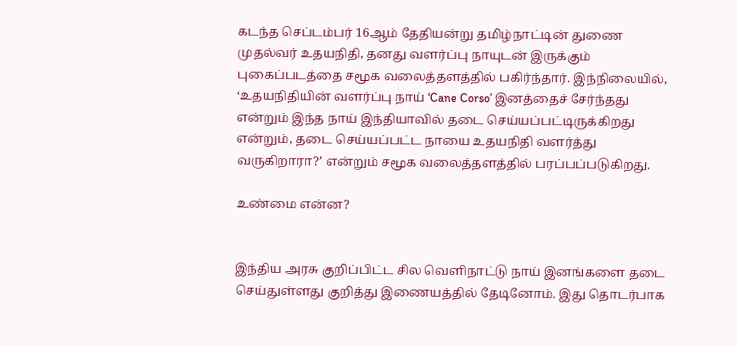கடந்த செப்டம்பர் 16ஆம் தேதியன்று தமிழ்நாட்டின் துணை முதல்வர் உதயநிதி, தனது வளர்ப்பு நாயுடன் இருக்கும் புகைப்படத்தை சமூக வலைத்தளத்தில் பகிர்ந்தார். இந்நிலையில், ‘உதயநிதியின் வளர்ப்பு நாய் ‘Cane Corso’ இனத்தைச் சேர்ந்தது என்றும் இந்த நாய் இந்தியாவில் தடை செய்யப்பட்டிருக்கிறது என்றும், தடை செய்யப்பட்ட நாயை உதயநிதி வளர்த்து வருகிறாரா?’ என்றும் சமூக வலைத்தளத்தில் பரப்பப்படுகிறது.

உண்மை என்ன?


இந்திய அரசு குறிப்பிட்ட சில வெளிநாட்டு நாய் இனங்களை தடை செய்துள்ளது குறித்து இணையத்தில் தேடினோம். இது தொடர்பாக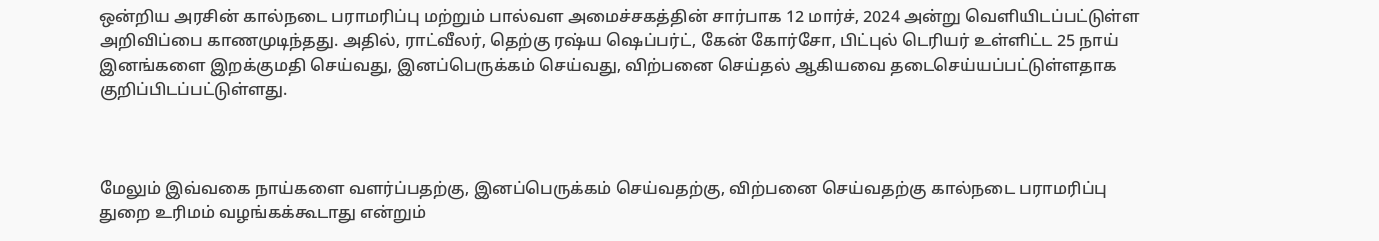ஒன்றிய அரசின் கால்நடை பராமரிப்பு மற்றும் பால்வள அமைச்சகத்தின் சார்பாக 12 மார்ச், 2024 அன்று வெளியிடப்பட்டுள்ள அறிவிப்பை காணமுடிந்தது. அதில், ராட்வீலர், தெற்கு ரஷ்ய ஷெப்பர்ட், கேன் கோர்சோ, பிட்புல் டெரியர் உள்ளிட்ட 25 நாய் இனங்களை இறக்குமதி செய்வது, இனப்பெருக்கம் செய்வது, விற்பனை செய்தல் ஆகியவை தடைசெய்யப்பட்டுள்ளதாக குறிப்பிடப்பட்டுள்ளது.



மேலும் இவ்வகை நாய்களை வளர்ப்பதற்கு, இனப்பெருக்கம் செய்வதற்கு, விற்பனை செய்வதற்கு கால்நடை பராமரிப்பு துறை உரிமம் வழங்கக்கூடாது என்றும்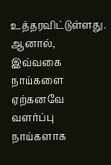உத்தரவிட்டுள்ளது. ஆனால், இவ்வகை நாய்களை ஏற்கனவே வளர்ப்பு நாய்களாக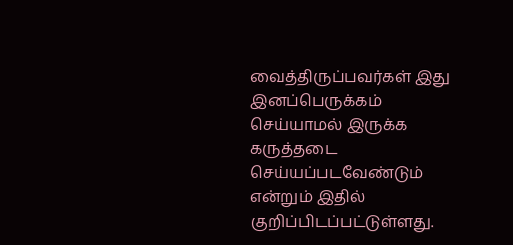வைத்திருப்பவர்கள் இது இனப்பெருக்கம் செய்யாமல் இருக்க கருத்தடை செய்யப்படவேண்டும் என்றும் இதில் குறிப்பிடப்பட்டுள்ளது.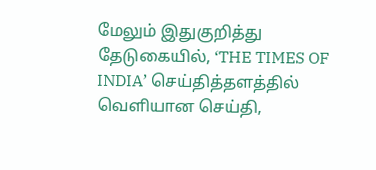மேலும் இதுகுறித்து தேடுகையில், ‘THE TIMES OF INDIA’ செய்தித்தளத்தில் வெளியான செய்தி,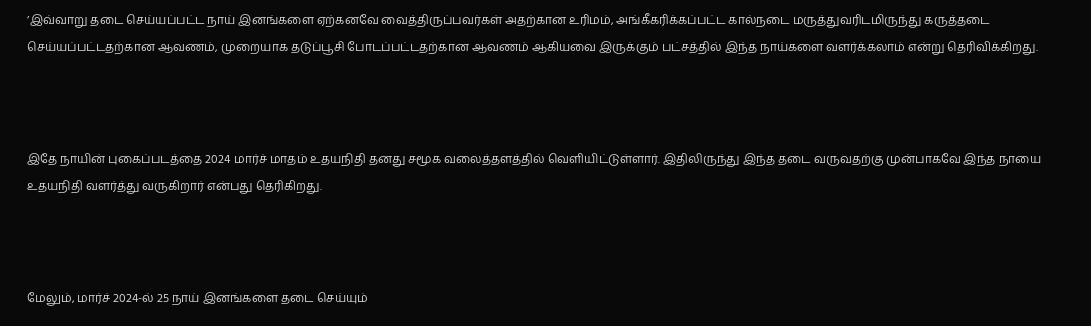’இவ்வாறு தடை செய்யப்பட்ட நாய் இனங்களை ஏற்கனவே வைத்திருப்பவர்கள் அதற்கான உரிமம், அங்கீகரிக்கப்பட்ட கால்நடை மருத்துவரிடமிருந்து கருத்தடை செய்யப்பட்டதற்கான ஆவணம், முறையாக தடுப்பூசி போடப்பட்டதற்கான ஆவணம் ஆகியவை இருக்கும் பட்சத்தில் இந்த நாய்களை வளர்க்கலாம் என்று தெரிவிக்கிறது.



இதே நாயின் புகைப்படத்தை 2024 மார்ச் மாதம் உதயநிதி தனது சமூக வலைத்தளத்தில் வெளியிட்டுள்ளார். இதிலிருந்து இந்த தடை வருவதற்கு முன்பாகவே இந்த நாயை உதயநிதி வளர்த்து வருகிறார் என்பது தெரிகிறது.



மேலும், மார்ச் 2024-ல் 25 நாய் இனங்களை தடை செய்யும்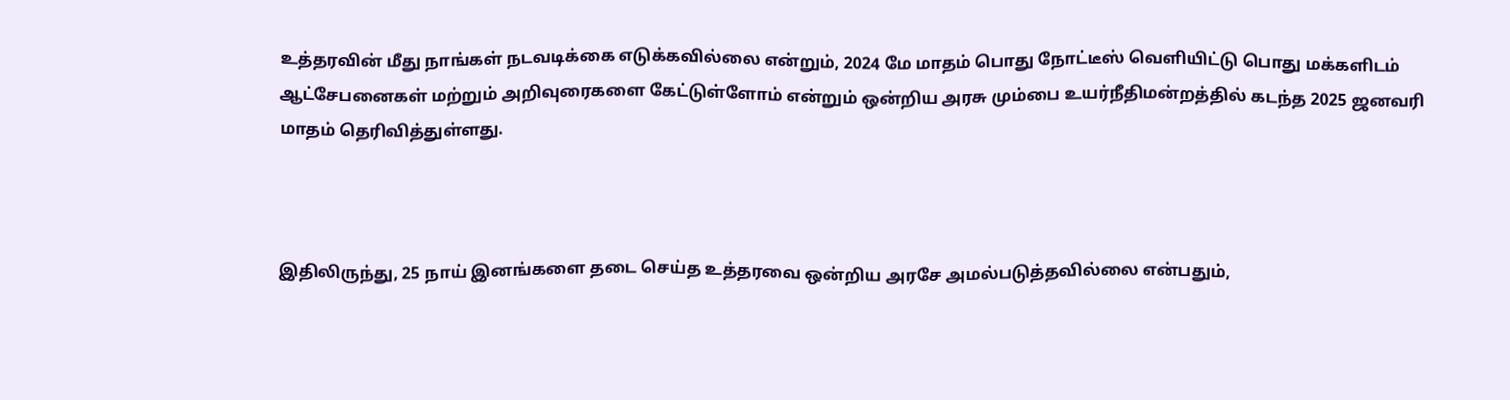உத்தரவின் மீது நாங்கள் நடவடிக்கை எடுக்கவில்லை என்றும், 2024 மே மாதம் பொது நோட்டீஸ் வெளியிட்டு பொது மக்களிடம் ஆட்சேபனைகள் மற்றும் அறிவுரைகளை கேட்டுள்ளோம் என்றும் ஒன்றிய அரசு மும்பை உயர்நீதிமன்றத்தில் கடந்த 2025 ஜனவரி மாதம் தெரிவித்துள்ளது.



இதிலிருந்து, 25 நாய் இனங்களை தடை செய்த உத்தரவை ஒன்றிய அரசே அமல்படுத்தவில்லை என்பதும்,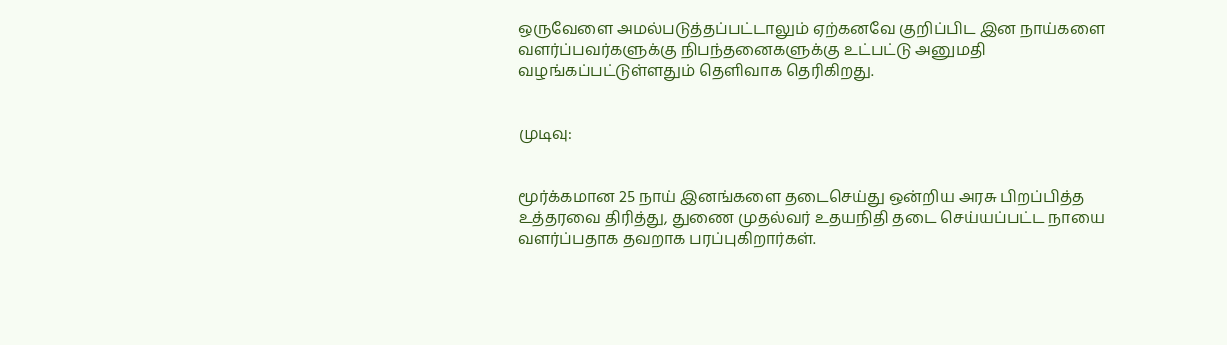ஒருவேளை அமல்படுத்தப்பட்டாலும் ஏற்கனவே குறிப்பிட இன நாய்களை வளர்ப்பவர்களுக்கு நிபந்தனைகளுக்கு உட்பட்டு அனுமதி வழங்கப்பட்டுள்ளதும் தெளிவாக தெரிகிறது.


முடிவு:


மூர்க்கமான 25 நாய் இனங்களை தடைசெய்து ஒன்றிய அரசு பிறப்பித்த உத்தரவை திரித்து, துணை முதல்வர் உதயநிதி தடை செய்யப்பட்ட நாயை வளர்ப்பதாக தவறாக பரப்புகிறார்கள்.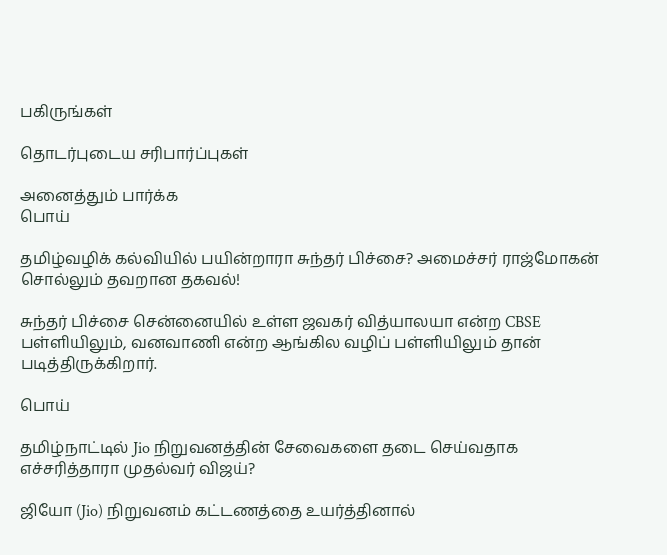பகிருங்கள்

தொடர்புடைய சரிபார்ப்புகள்

அனைத்தும் பார்க்க
பொய்

தமிழ்வழிக் கல்வியில் பயின்றாரா சுந்தர் பிச்சை? அமைச்சர் ராஜ்மோகன் சொல்லும் தவறான தகவல்!

சுந்தர் பிச்சை சென்னையில் உள்ள ஜவகர் வித்யாலயா என்ற CBSE பள்ளியிலும், வனவாணி என்ற ஆங்கில வழிப் பள்ளியிலும் தான் படித்திருக்கிறார்.

பொய்

தமிழ்நாட்டில் Jio நிறுவனத்தின் சேவைகளை தடை செய்வதாக எச்சரித்தாரா முதல்வர் விஜய்?

ஜியோ (Jio) நிறுவனம் கட்டணத்தை உயர்த்தினால்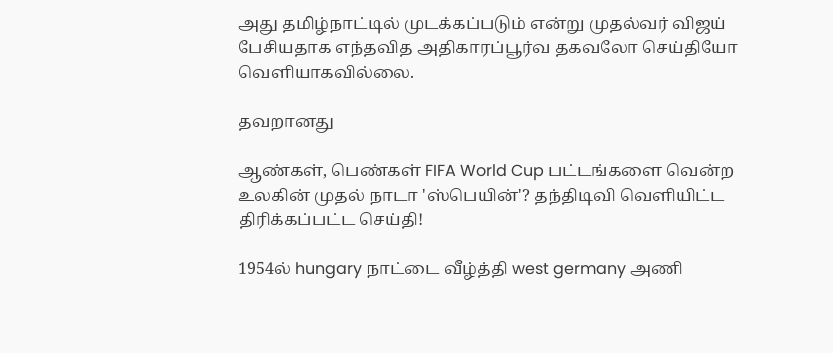அது தமிழ்நாட்டில் முடக்கப்படும் என்று முதல்வர் விஜய் பேசியதாக எந்தவித அதிகாரப்பூர்வ தகவலோ செய்தியோ வெளியாகவில்லை.

தவறானது

ஆண்கள், பெண்கள் FIFA World Cup பட்டங்களை வென்ற உலகின் முதல் நாடா 'ஸ்பெயின்'? தந்திடிவி வெளியிட்ட திரிக்கப்பட்ட செய்தி!

1954ல் hungary நாட்டை வீழ்த்தி west germany அணி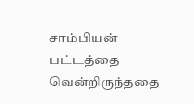சாம்பியன் பட்டத்தை வென்றிருந்ததை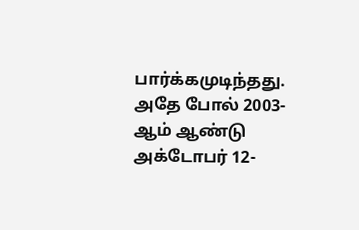பார்க்கமுடிந்தது. அதே போல் 2003-ஆம் ஆண்டு அக்டோபர் 12-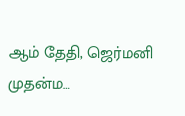ஆம் தேதி, ஜெர்மனி முதன்ம…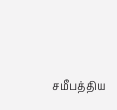சமீபத்திய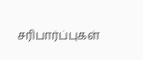சரிபார்ப்புகள்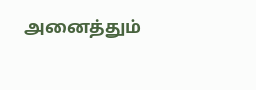அனைத்தும்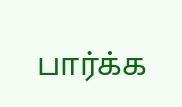பார்க்க